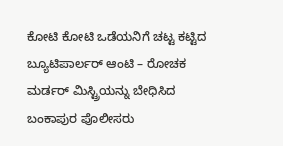ಕೋಟಿ ಕೋಟಿ ಒಡೆಯನಿಗೆ ಚಟ್ಟ ಕಟ್ಟಿದ ಬ್ಯೂಟಿಪಾರ್ಲರ್ ಆಂಟಿ – ರೋಚಕ ಮರ್ಡರ್ ಮಿಸ್ಟ್ರಿಯನ್ನು ಬೇಧಿಸಿದ ಬಂಕಾಪುರ ಪೊಲೀಸರು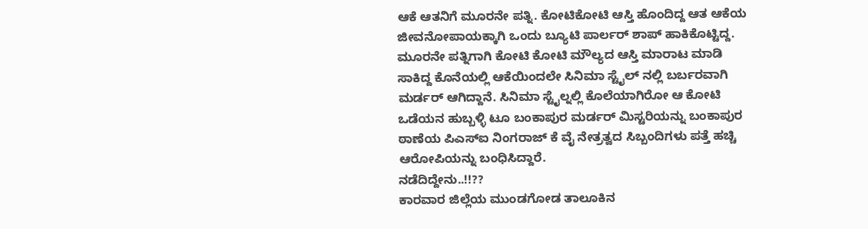ಆಕೆ ಆತನಿಗೆ ಮೂರನೇ ಪತ್ನಿ. ಕೋಟಿಕೋಟಿ ಆಸ್ತಿ ಹೊಂದಿದ್ದ ಆತ ಆಕೆಯ ಜೀವನೋಪಾಯಕ್ಕಾಗಿ ಒಂದು ಬ್ಯೂಟಿ ಪಾರ್ಲರ್ ಶಾಪ್ ಹಾಕಿಕೊಟ್ಟಿದ್ದ. ಮೂರನೇ ಪತ್ನಿಗಾಗಿ ಕೋಟಿ ಕೋಟಿ ಮೌಲ್ಯದ ಆಸ್ತಿ ಮಾರಾಟ ಮಾಡಿ ಸಾಕಿದ್ದ ಕೊನೆಯಲ್ಲಿ ಆಕೆಯಿಂದಲೇ ಸಿನಿಮಾ ಸ್ಟೈಲ್ ನಲ್ಲಿ ಬರ್ಬರವಾಗಿ ಮರ್ಡರ್ ಆಗಿದ್ದಾನೆ. ಸಿನಿಮಾ ಸ್ಟೈಲ್ನಲ್ಲಿ ಕೊಲೆಯಾಗಿರೋ ಆ ಕೋಟಿ ಒಡೆಯನ ಹುಬ್ಬಳ್ಳಿ ಟೂ ಬಂಕಾಪುರ ಮರ್ಡರ್ ಮಿಸ್ಟರಿಯನ್ನು ಬಂಕಾಪುರ ಠಾಣೆಯ ಪಿಎಸ್ಐ ನಿಂಗರಾಜ್ ಕೆ ವೈ ನೇತ್ರತ್ವದ ಸಿಬ್ಬಂದಿಗಳು ಪತ್ತೆ ಹಚ್ಚಿ ಆರೋಪಿಯನ್ನು ಬಂಧಿಸಿದ್ದಾರೆ.
ನಡೆದಿದ್ದೇನು..!!??
ಕಾರವಾರ ಜಿಲ್ಲೆಯ ಮುಂಡಗೋಡ ತಾಲೂಕಿನ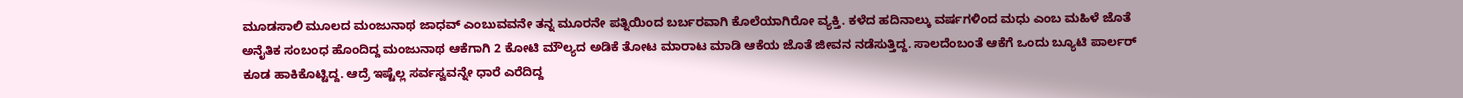ಮೂಡಸಾಲಿ ಮೂಲದ ಮಂಜುನಾಥ ಜಾಧವ್ ಎಂಬುವವನೇ ತನ್ನ ಮೂರನೇ ಪತ್ನಿಯಿಂದ ಬರ್ಬರವಾಗಿ ಕೊಲೆಯಾಗಿರೋ ವ್ಯಕ್ತಿ. ಕಳೆದ ಹದಿನಾಲ್ಕು ವರ್ಷಗಳಿಂದ ಮಧು ಎಂಬ ಮಹಿಳೆ ಜೊತೆ ಅನೈತಿಕ ಸಂಬಂಧ ಹೊಂದಿದ್ದ ಮಂಜುನಾಥ ಆಕೆಗಾಗಿ 2 ಕೋಟಿ ಮೌಲ್ಯದ ಅಡಿಕೆ ತೋಟ ಮಾರಾಟ ಮಾಡಿ ಆಕೆಯ ಜೊತೆ ಜೀವನ ನಡೆಸುತ್ತಿದ್ದ. ಸಾಲದೆಂಬಂತೆ ಆಕೆಗೆ ಒಂದು ಬ್ಯೂಟಿ ಪಾರ್ಲರ್ ಕೂಡ ಹಾಕಿಕೊಟ್ಟಿದ್ದ. ಆದ್ರೆ ಇಷ್ಟೆಲ್ಲ ಸರ್ವಸ್ವವನ್ನೇ ಧಾರೆ ಎರೆದಿದ್ದ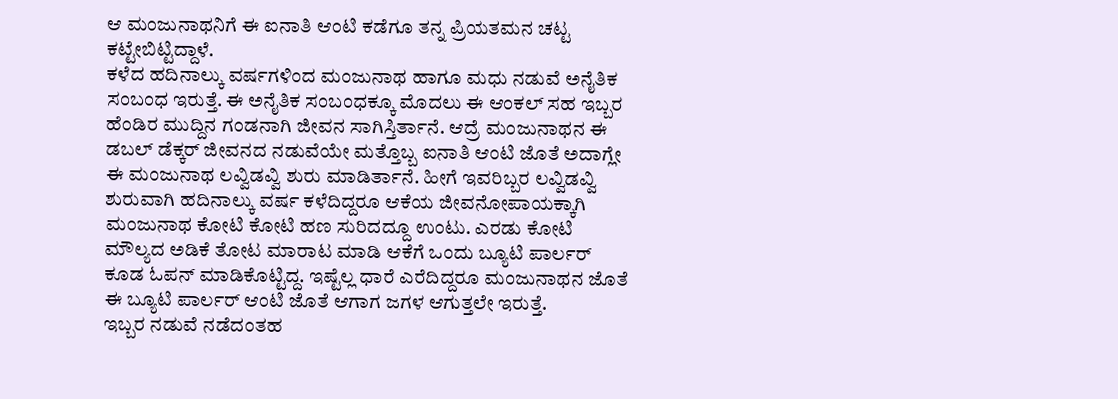ಆ ಮಂಜುನಾಥನಿಗೆ ಈ ಐನಾತಿ ಆಂಟಿ ಕಡೆಗೂ ತನ್ನ ಪ್ರಿಯತಮನ ಚಟ್ಟ ಕಟ್ಟೇಬಿಟ್ಟಿದ್ದಾಳೆ.
ಕಳೆದ ಹದಿನಾಲ್ಕು ವರ್ಷಗಳಿಂದ ಮಂಜುನಾಥ ಹಾಗೂ ಮಧು ನಡುವೆ ಅನೈತಿಕ ಸಂಬಂಧ ಇರುತ್ತೆ. ಈ ಅನೈತಿಕ ಸಂಬಂಧಕ್ಕೂ ಮೊದಲು ಈ ಆಂಕಲ್ ಸಹ ಇಬ್ಬರ ಹೆಂಡಿರ ಮುದ್ದಿನ ಗಂಡನಾಗಿ ಜೀವನ ಸಾಗಿಸ್ತಿರ್ತಾನೆ. ಆದ್ರೆ ಮಂಜುನಾಥನ ಈ ಡಬಲ್ ಡೆಕ್ಕರ್ ಜೀವನದ ನಡುವೆಯೇ ಮತ್ತೊಬ್ಬ ಐನಾತಿ ಆಂಟಿ ಜೊತೆ ಅದಾಗ್ಲೇ ಈ ಮಂಜುನಾಥ ಲವ್ವಿಡವ್ವಿ ಶುರು ಮಾಡಿರ್ತಾನೆ. ಹೀಗೆ ಇವರಿಬ್ಬರ ಲವ್ವಿಡವ್ವಿ ಶುರುವಾಗಿ ಹದಿನಾಲ್ಕು ವರ್ಷ ಕಳೆದಿದ್ದರೂ ಆಕೆಯ ಜೀವನೋಪಾಯಕ್ಕಾಗಿ ಮಂಜುನಾಥ ಕೋಟಿ ಕೋಟಿ ಹಣ ಸುರಿದದ್ದೂ ಉಂಟು. ಎರಡು ಕೋಟಿ ಮೌಲ್ಯದ ಅಡಿಕೆ ತೋಟ ಮಾರಾಟ ಮಾಡಿ ಆಕೆಗೆ ಒಂದು ಬ್ಯೂಟಿ ಪಾರ್ಲರ್ ಕೂಡ ಓಪನ್ ಮಾಡಿಕೊಟ್ಟಿದ್ದ. ಇಷ್ಟೆಲ್ಲ ಧಾರೆ ಎರೆದಿದ್ದರೂ ಮಂಜುನಾಥನ ಜೊತೆ ಈ ಬ್ಯೂಟಿ ಪಾರ್ಲರ್ ಆಂಟಿ ಜೊತೆ ಆಗಾಗ ಜಗಳ ಆಗುತ್ತಲೇ ಇರುತ್ತೆ.
ಇಬ್ಬರ ನಡುವೆ ನಡೆದಂತಹ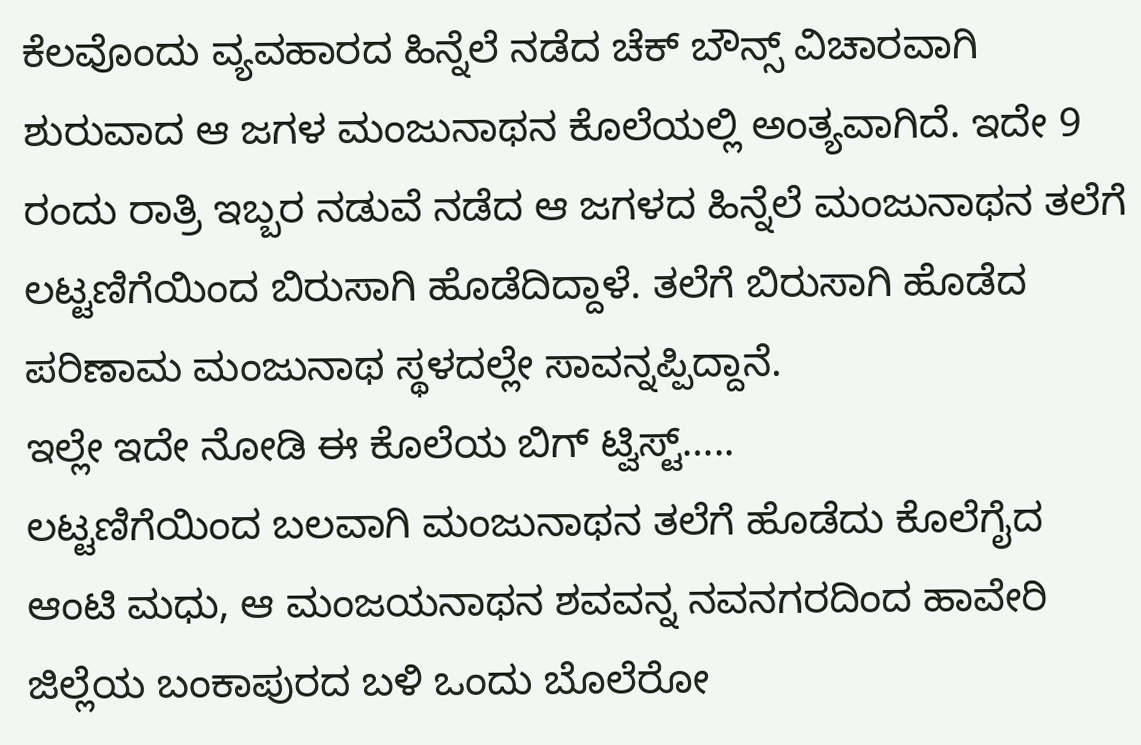ಕೆಲವೊಂದು ವ್ಯವಹಾರದ ಹಿನ್ನೆಲೆ ನಡೆದ ಚೆಕ್ ಬೌನ್ಸ್ ವಿಚಾರವಾಗಿ ಶುರುವಾದ ಆ ಜಗಳ ಮಂಜುನಾಥನ ಕೊಲೆಯಲ್ಲಿ ಅಂತ್ಯವಾಗಿದೆ. ಇದೇ 9 ರಂದು ರಾತ್ರಿ ಇಬ್ಬರ ನಡುವೆ ನಡೆದ ಆ ಜಗಳದ ಹಿನ್ನೆಲೆ ಮಂಜುನಾಥನ ತಲೆಗೆ ಲಟ್ಟಣಿಗೆಯಿಂದ ಬಿರುಸಾಗಿ ಹೊಡೆದಿದ್ದಾಳೆ. ತಲೆಗೆ ಬಿರುಸಾಗಿ ಹೊಡೆದ ಪರಿಣಾಮ ಮಂಜುನಾಥ ಸ್ಥಳದಲ್ಲೇ ಸಾವನ್ನಪ್ಪಿದ್ದಾನೆ.
ಇಲ್ಲೇ ಇದೇ ನೋಡಿ ಈ ಕೊಲೆಯ ಬಿಗ್ ಟ್ವಿಸ್ಟ್…..
ಲಟ್ಟಣಿಗೆಯಿಂದ ಬಲವಾಗಿ ಮಂಜುನಾಥನ ತಲೆಗೆ ಹೊಡೆದು ಕೊಲೆಗೈದ ಆಂಟಿ ಮಧು, ಆ ಮಂಜಯನಾಥನ ಶವವನ್ನ ನವನಗರದಿಂದ ಹಾವೇರಿ ಜಿಲ್ಲೆಯ ಬಂಕಾಪುರದ ಬಳಿ ಒಂದು ಬೊಲೆರೋ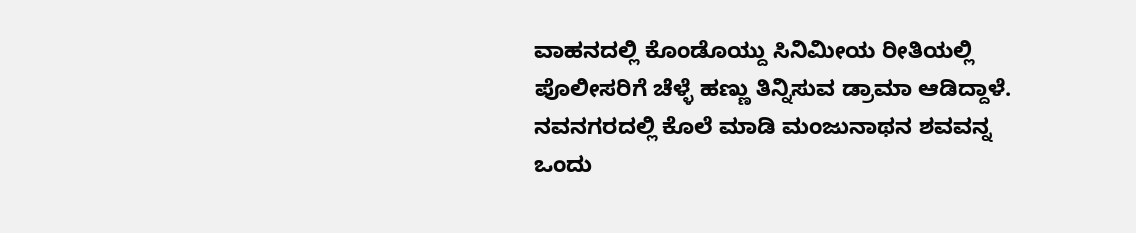ವಾಹನದಲ್ಲಿ ಕೊಂಡೊಯ್ದು ಸಿನಿಮೀಯ ರೀತಿಯಲ್ಲಿ ಪೊಲೀಸರಿಗೆ ಚೆಳ್ಳೆ ಹಣ್ಣು ತಿನ್ನಿಸುವ ಡ್ರಾಮಾ ಆಡಿದ್ದಾಳೆ. ನವನಗರದಲ್ಲಿ ಕೊಲೆ ಮಾಡಿ ಮಂಜುನಾಥನ ಶವವನ್ನ ಒಂದು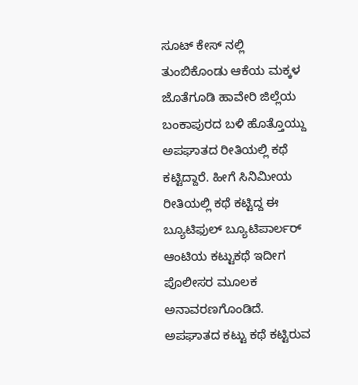ಸೂಟ್ ಕೇಸ್ ನಲ್ಲಿ ತುಂಬಿಕೊಂಡು ಆಕೆಯ ಮಕ್ಕಳ ಜೊತೆಗೂಡಿ ಹಾವೇರಿ ಜಿಲ್ಲೆಯ ಬಂಕಾಪುರದ ಬಳಿ ಹೊತ್ತೊಯ್ದು ಅಪಘಾತದ ರೀತಿಯಲ್ಲಿ ಕಥೆ ಕಟ್ಟಿದ್ದಾರೆ. ಹೀಗೆ ಸಿನಿಮೀಯ ರೀತಿಯಲ್ಲಿ ಕಥೆ ಕಟ್ಟಿದ್ದ ಈ ಬ್ಯೂಟಿಫುಲ್ ಬ್ಯೂಟಿಪಾರ್ಲರ್ ಆಂಟಿಯ ಕಟ್ಟುಕಥೆ ಇದೀಗ ಪೊಲೀಸರ ಮೂಲಕ ಅನಾವರಣಗೊಂಡಿದೆ.
ಅಪಘಾತದ ಕಟ್ಟು ಕಥೆ ಕಟ್ಟಿರುವ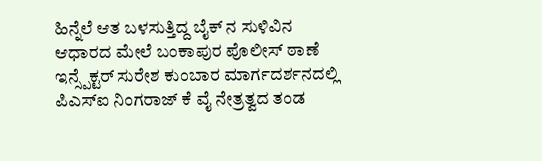ಹಿನ್ನೆಲೆ ಆತ ಬಳಸುತ್ತಿದ್ದ ಬೈಕ್ ನ ಸುಳಿವಿನ ಆಧಾರದ ಮೇಲೆ ಬಂಕಾಪುರ ಪೊಲೀಸ್ ಠಾಣೆ ಇನ್ಸ್ಪೆಕ್ಟರ್ ಸುರೇಶ ಕುಂಬಾರ ಮಾರ್ಗದರ್ಶನದಲ್ಲಿ ಪಿಎಸ್ಐ ನಿಂಗರಾಜ್ ಕೆ ವೈ ನೇತ್ರತ್ವದ ತಂಡ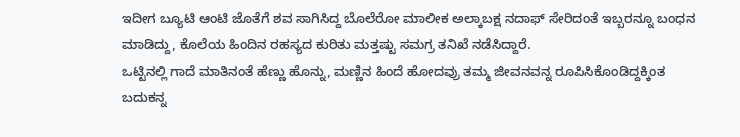ಇದೀಗ ಬ್ಯೂಟಿ ಆಂಟಿ ಜೊತೆಗೆ ಶವ ಸಾಗಿಸಿದ್ದ ಬೊಲೆರೋ ಮಾಲೀಕ ಅಲ್ಕಾಬಕ್ಷ ನದಾಫ್ ಸೇರಿದಂತೆ ಇಬ್ಬರನ್ನೂ ಬಂಧನ ಮಾಡಿದ್ದು, ಕೊಲೆಯ ಹಿಂದಿನ ರಹಸ್ಯದ ಕುರಿತು ಮತ್ತಷ್ಟು ಸಮಗ್ರ ತನಿಖೆ ನಡೆಸಿದ್ದಾರೆ.
ಒಟ್ಟಿನಲ್ಲಿ ಗಾದೆ ಮಾತಿನಂತೆ ಹೆಣ್ಣು ಹೊನ್ನು, ಮಣ್ಣಿನ ಹಿಂದೆ ಹೋದವ್ರು ತಮ್ಮ ಜೀವನವನ್ನ ರೂಪಿಸಿಕೊಂಡಿದ್ದಕ್ಕಿಂತ ಬದುಕನ್ನ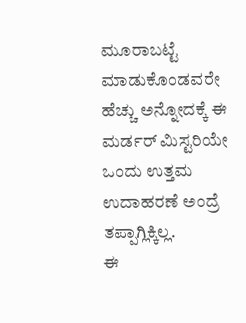ಮೂರಾಬಟ್ಟೆ ಮಾಡುಕೊಂಡವರೇ ಹೆಚ್ಚು ಅನ್ನೋದಕ್ಕೆ ಈ ಮರ್ಡರ್ ಮಿಸ್ಟರಿಯೇ ಒಂದು ಉತ್ತಮ ಉದಾಹರಣೆ ಅಂದ್ರೆ ತಪ್ಪಾಗ್ಲಿಕ್ಕಿಲ್ಲ.
ಈ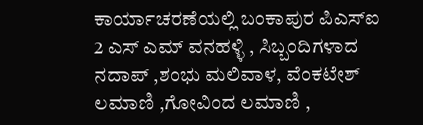ಕಾರ್ಯಾಚರಣೆಯಲ್ಲಿ ಬಂಕಾಪುರ ಪಿಎಸ್ಐ 2 ಎಸ್ ಎಮ್ ವನಹಳ್ಳಿ , ಸಿಬ್ಬಂದಿಗಳಾದ ನದಾಪ್ ,ಶಂಭು ಮಲಿವಾಳ, ವೆಂಕಟೇಶ್ ಲಮಾಣಿ ,ಗೋವಿಂದ ಲಮಾಣಿ ,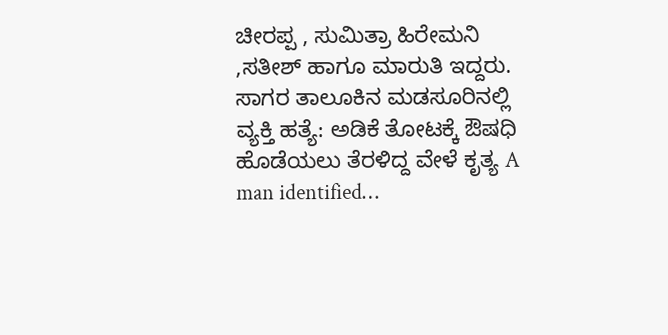ಚೀರಪ್ಪ , ಸುಮಿತ್ರಾ ಹಿರೇಮನಿ ,ಸತೀಶ್ ಹಾಗೂ ಮಾರುತಿ ಇದ್ದರು.
ಸಾಗರ ತಾಲೂಕಿನ ಮಡಸೂರಿನಲ್ಲಿ ವ್ಯಕ್ತಿ ಹತ್ಯೆ: ಅಡಿಕೆ ತೋಟಕ್ಕೆ ಔಷಧಿ ಹೊಡೆಯಲು ತೆರಳಿದ್ದ ವೇಳೆ ಕೃತ್ಯ A man identified…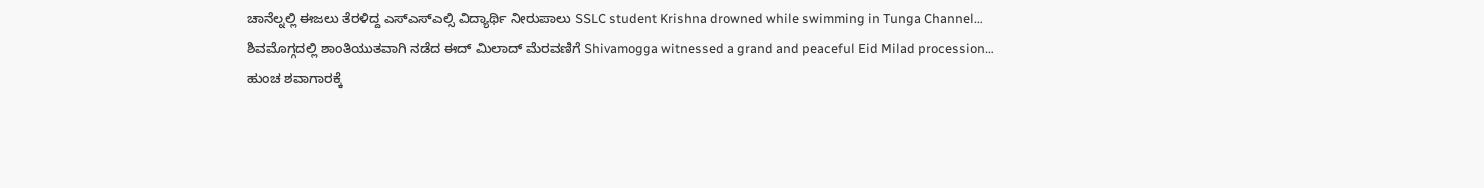ಚಾನೆಲ್ನಲ್ಲಿ ಈಜಲು ತೆರಳಿದ್ದ ಎಸ್ಎಸ್ಎಲ್ಸಿ ವಿದ್ಯಾರ್ಥಿ ನೀರುಪಾಲು SSLC student Krishna drowned while swimming in Tunga Channel…
ಶಿವಮೊಗ್ಗದಲ್ಲಿ ಶಾಂತಿಯುತವಾಗಿ ನಡೆದ ಈದ್ ಮಿಲಾದ್ ಮೆರವಣಿಗೆ Shivamogga witnessed a grand and peaceful Eid Milad procession…
ಹುಂಚ ಶವಾಗಾರಕ್ಕೆ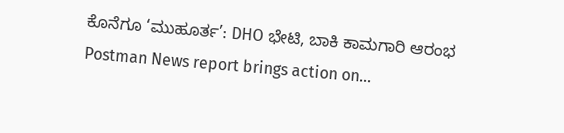ಕೊನೆಗೂ ‘ಮುಹೂರ್ತ’: DHO ಭೇಟಿ, ಬಾಕಿ ಕಾಮಗಾರಿ ಆರಂಭ Postman News report brings action on…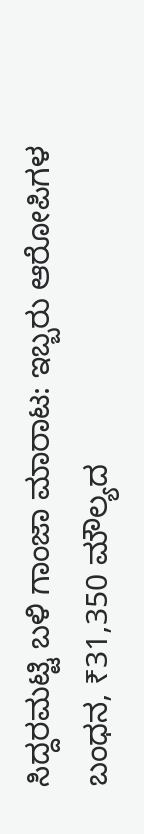ಸಿದ್ದರಮಟ್ಟಿ ಬಳಿ ಗಾಂಜಾ ಮಾರಾಟ: ಇಬ್ಬರು ಆರೋಪಿಗಳ ಬಂಧನ, ₹31,350 ಮೌಲ್ಯದ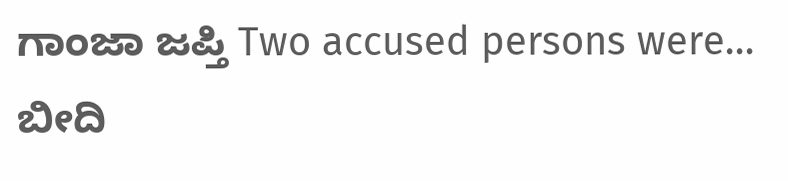ಗಾಂಜಾ ಜಪ್ತಿ Two accused persons were…
ಬೀದಿ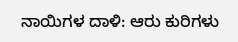ನಾಯಿಗಳ ದಾಳಿ: ಆರು ಕುರಿಗಳು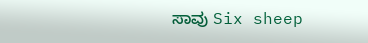ಸಾವು Six sheep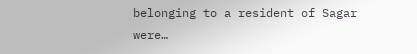belonging to a resident of Sagar were…